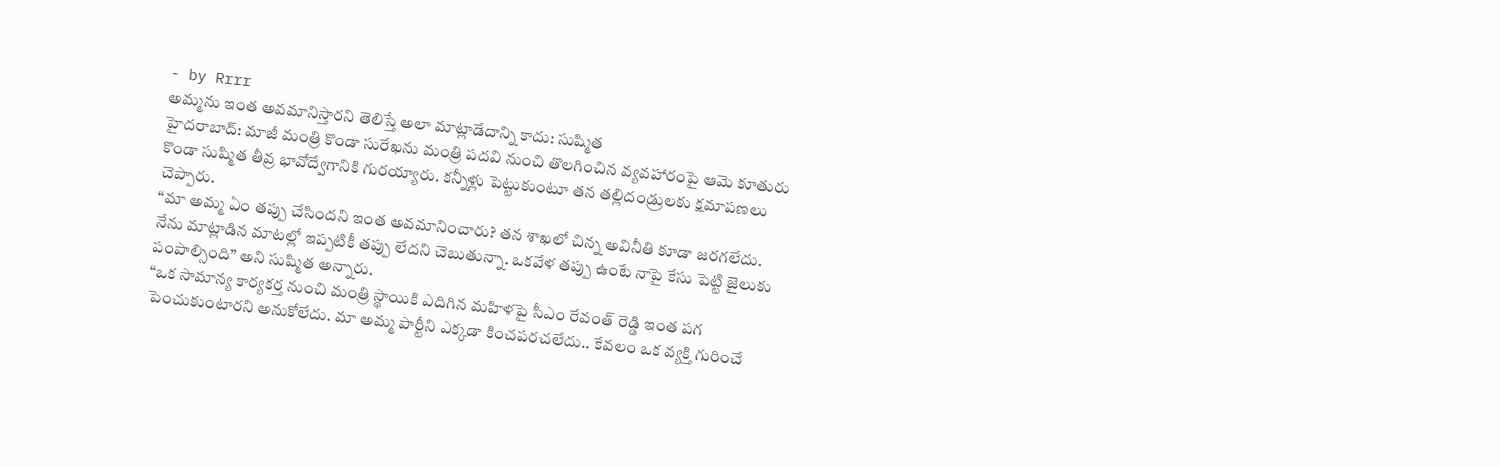- by Rrrr
అమ్మను ఇంత అవమానిస్తారని తెలిస్తే అలా మాట్లాడేదాన్ని కాదు: సుష్మిత
హైదరాబాద్: మాజీ మంత్రి కొండా సురేఖను మంత్రి పదవి నుంచి తొలగించిన వ్యవహారంపై ఆమె కూతురు కొండా సుష్మిత తీవ్ర భావోద్వేగానికి గురయ్యారు. కన్నీళ్లు పెట్టుకుంటూ తన తల్లిదండ్రులకు క్షమాపణలు చెప్పారు.
“మా అమ్మ ఏం తప్పు చేసిందని ఇంత అవమానించారు? తన శాఖలో చిన్న అవినీతి కూడా జరగలేదు. నేను మాట్లాడిన మాటల్లో ఇప్పటికీ తప్పు లేదని చెబుతున్నా. ఒకవేళ తప్పు ఉంటే నాపై కేసు పెట్టి జైలుకు పంపాల్సింది” అని సుష్మిత అన్నారు.
“ఒక సామాన్య కార్యకర్త నుంచి మంత్రి స్థాయికి ఎదిగిన మహిళపై సీఎం రేవంత్ రెడ్డి ఇంత పగ పెంచుకుంటారని అనుకోలేదు. మా అమ్మ పార్టీని ఎక్కడా కించపరచలేదు.. కేవలం ఒక వ్యక్తి గురించే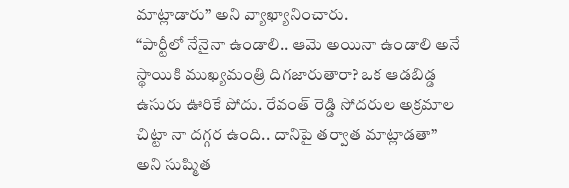మాట్లాడారు” అని వ్యాఖ్యానించారు.
“పార్టీలో నేనైనా ఉండాలి.. ఆమె అయినా ఉండాలి అనే స్థాయికి ముఖ్యమంత్రి దిగజారుతారా? ఒక ఆడబిడ్డ ఉసురు ఊరికే పోదు. రేవంత్ రెడ్డి సోదరుల అక్రమాల చిట్టా నా దగ్గర ఉంది.. దానిపై తర్వాత మాట్లాడతా” అని సుష్మిత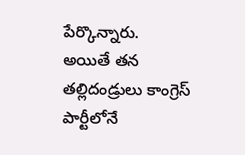పేర్కొన్నారు.
అయితే తన తల్లిదండ్రులు కాంగ్రెస్ పార్టీలోనే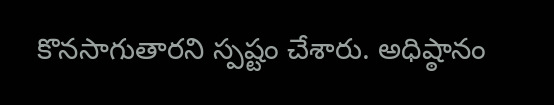కొనసాగుతారని స్పష్టం చేశారు. అధిష్ఠానం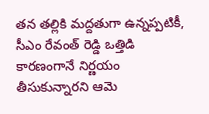తన తల్లికి మద్దతుగా ఉన్నప్పటికీ, సీఎం రేవంత్ రెడ్డి ఒత్తిడి కారణంగానే నిర్ణయం తీసుకున్నారని ఆమె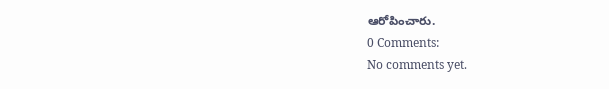ఆరోపించారు.
0 Comments:
No comments yet.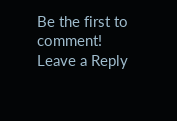Be the first to comment!
Leave a Reply